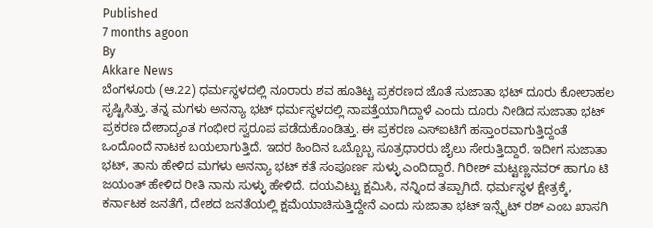Published
7 months agoon
By
Akkare News
ಬೆಂಗಳೂರು (ಆ.22) ಧರ್ಮಸ್ಥಳದಲ್ಲಿ ನೂರಾರು ಶವ ಹೂತಿಟ್ಟ ಪ್ರಕರಣದ ಜೊತೆ ಸುಜಾತಾ ಭಟ್ ದೂರು ಕೋಲಾಹಲ ಸೃಷ್ಟಿಸಿತ್ತು. ತನ್ನ ಮಗಳು ಅನನ್ಯಾ ಭಟ್ ಧರ್ಮಸ್ಥಳದಲ್ಲಿ ನಾಪತ್ತೆಯಾಗಿದ್ದಾಳೆ ಎಂದು ದೂರು ನೀಡಿದ ಸುಜಾತಾ ಭಟ್ ಪ್ರಕರಣ ದೇಶಾದ್ಯಂತ ಗಂಭೀರ ಸ್ವರೂಪ ಪಡೆದುಕೊಂಡಿತ್ತು. ಈ ಪ್ರಕರಣ ಎಸ್ಐಟಿಗೆ ಹಸ್ತಾಂರವಾಗುತ್ತಿದ್ದಂತೆ ಒಂದೊಂದೆ ನಾಟಕ ಬಯಲಾಗುತ್ತಿದೆ. ಇದರ ಹಿಂದಿನ ಒಬ್ಬೊಬ್ಬ ಸೂತ್ರಧಾರರು ಜೈಲು ಸೇರುತ್ತಿದ್ದಾರೆ. ಇದೀಗ ಸುಜಾತಾ ಭಟ್, ತಾನು ಹೇಳಿದ ಮಗಳು ಅನನ್ಯಾ ಭಟ್ ಕತೆ ಸಂಪೂರ್ಣ ಸುಳ್ಳು ಎಂದಿದ್ದಾರೆ. ಗಿರೀಶ್ ಮಟ್ಟಣ್ಣನವರ್ ಹಾಗೂ ಟಿ ಜಯಂತ್ ಹೇಳಿದ ರೀತಿ ನಾನು ಸುಳ್ಳು ಹೇಳಿದೆ. ದಯವಿಟ್ಟು ಕ್ಷಮಿಸಿ, ನನ್ನಿಂದ ತಪ್ಪಾಗಿದೆ. ಧರ್ಮಸ್ಥಳ ಕ್ಷೇತ್ರಕ್ಕೆ, ಕರ್ನಾಟಕ ಜನತೆಗೆ, ದೇಶದ ಜನತೆಯಲ್ಲಿ ಕ್ಷಮೆಯಾಚಿಸುತ್ತಿದ್ದೇನೆ ಎಂದು ಸುಜಾತಾ ಭಟ್ ಇನ್ಸೈಟ್ ರಶ್ ಎಂಬ ಖಾಸಗಿ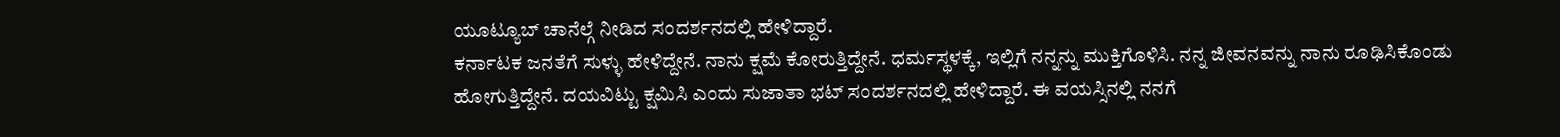ಯೂಟ್ಯೂಬ್ ಚಾನೆಲ್ಗೆ ನೀಡಿದ ಸಂದರ್ಶನದಲ್ಲಿ ಹೇಳಿದ್ದಾರೆ.
ಕರ್ನಾಟಕ ಜನತೆಗೆ ಸುಳ್ಳು ಹೇಳಿದ್ದೇನೆ. ನಾನು ಕ್ಷಮೆ ಕೋರುತ್ತಿದ್ದೇನೆ. ಧರ್ಮಸ್ಥಳಕ್ಕೆ, ಇಲ್ಲಿಗೆ ನನ್ನನ್ನು ಮುಕ್ತಿಗೊಳಿಸಿ. ನನ್ನ ಜೀವನವನ್ನು ನಾನು ರೂಢಿಸಿಕೊಂಡು ಹೋಗುತ್ತಿದ್ದೇನೆ. ದಯವಿಟ್ಟು ಕ್ಷಮಿಸಿ ಎಂದು ಸುಜಾತಾ ಭಟ್ ಸಂದರ್ಶನದಲ್ಲಿ ಹೇಳಿದ್ದಾರೆ. ಈ ವಯಸ್ಸಿನಲ್ಲಿ ನನಗೆ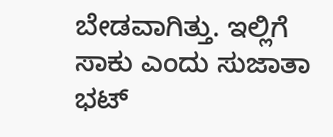ಬೇಡವಾಗಿತ್ತು. ಇಲ್ಲಿಗೆ ಸಾಕು ಎಂದು ಸುಜಾತಾ ಭಟ್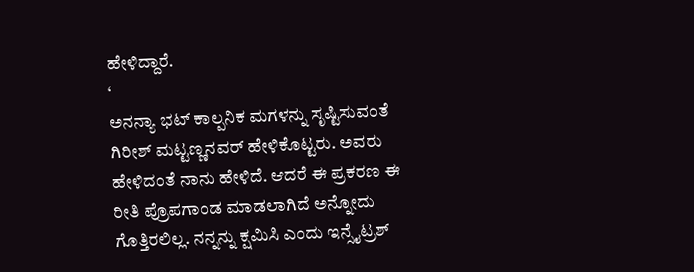ಹೇಳಿದ್ದಾರೆ.
‘
ಅನನ್ಯಾ ಭಟ್ ಕಾಲ್ಪನಿಕ ಮಗಳನ್ನು ಸೃಷ್ಟಿಸುವಂತೆ ಗಿರೀಶ್ ಮಟ್ಟಣ್ಣನವರ್ ಹೇಳಿಕೊಟ್ಟರು. ಅವರು ಹೇಳಿದಂತೆ ನಾನು ಹೇಳಿದೆ. ಆದರೆ ಈ ಪ್ರಕರಣ ಈ ರೀತಿ ಪ್ರೊಪಗಾಂಡ ಮಾಡಲಾಗಿದೆ ಅನ್ನೋದು ಗೊತ್ತಿರಲಿಲ್ಲ. ನನ್ನನ್ನು ಕ್ಷಮಿಸಿ ಎಂದು ಇನ್ಸೈಟ್ರಶ್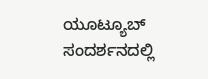ಯೂಟ್ಯೂಬ್ ಸಂದರ್ಶನದಲ್ಲಿ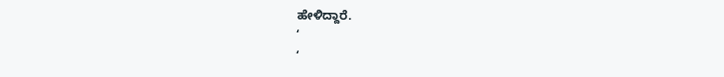ಹೇಳಿದ್ದಾರೆ.
‘
‘